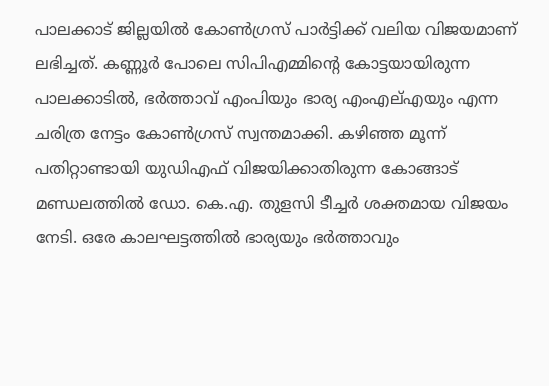പാലക്കാട് ജില്ലയിൽ കോൺഗ്രസ് പാർട്ടിക്ക് വലിയ വിജയമാണ് ലഭിച്ചത്. കണ്ണൂർ പോലെ സിപിഎമ്മിന്റെ കോട്ടയായിരുന്ന പാലക്കാടിൽ, ഭർത്താവ് എംപിയും ഭാര്യ എംഎല്എയും എന്ന ചരിത്ര നേട്ടം കോൺഗ്രസ് സ്വന്തമാക്കി. കഴിഞ്ഞ മൂന്ന് പതിറ്റാണ്ടായി യുഡിഎഫ് വിജയിക്കാതിരുന്ന കോങ്ങാട് മണ്ഡലത്തിൽ ഡോ. കെ.എ. തുളസി ടീച്ചർ ശക്തമായ വിജയം നേടി. ഒരേ കാലഘട്ടത്തിൽ ഭാര്യയും ഭർത്താവും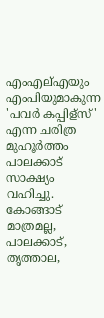എംഎല്എയും എംപിയുമാകുന്ന 'പവർ കപ്പിള്സ്' എന്ന ചരിത്ര മുഹൂർത്തം പാലക്കാട് സാക്ഷ്യം വഹിച്ചു.
കോങ്ങാട് മാത്രമല്ല, പാലക്കാട്, തൃത്താല,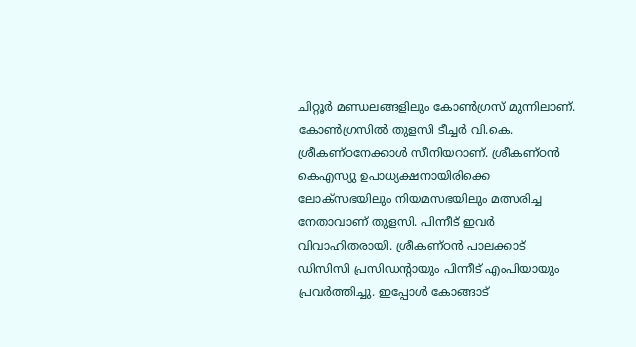ചിറ്റൂർ മണ്ഡലങ്ങളിലും കോൺഗ്രസ് മുന്നിലാണ്. കോൺഗ്രസിൽ തുളസി ടീച്ചർ വി.കെ. ശ്രീകണ്ഠനേക്കാൾ സീനിയറാണ്. ശ്രീകണ്ഠൻ കെഎസ്യു ഉപാധ്യക്ഷനായിരിക്കെ ലോക്സഭയിലും നിയമസഭയിലും മത്സരിച്ച നേതാവാണ് തുളസി. പിന്നീട് ഇവർ വിവാഹിതരായി. ശ്രീകണ്ഠൻ പാലക്കാട് ഡിസിസി പ്രസിഡന്റായും പിന്നീട് എംപിയായും പ്രവർത്തിച്ചു. ഇപ്പോൾ കോങ്ങാട്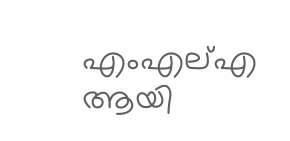എംഎല്എ ആയി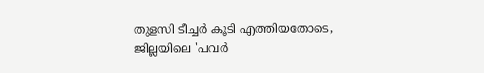തുളസി ടീച്ചർ കൂടി എത്തിയതോടെ, ജില്ലയിലെ 'പവർ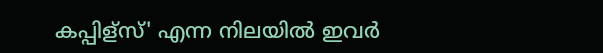കപ്പിള്സ്' എന്ന നിലയിൽ ഇവർ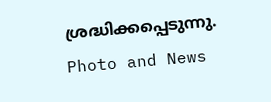ശ്രദ്ധിക്കപ്പെടുന്നു.
Photo and News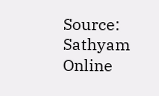Source: Sathyam Online